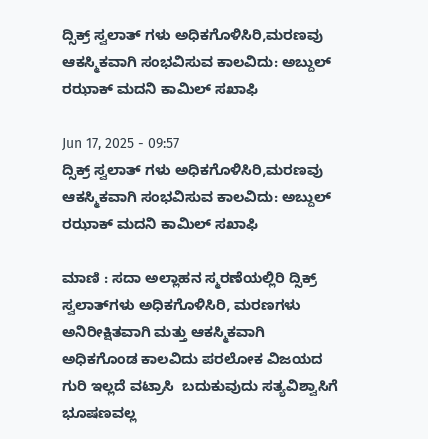ದ್ಸಿಕ್ರ್ ಸ್ವಲಾತ್ ಗಳು ಅಧಿಕಗೊಳಿಸಿರಿ,ಮರಣವು ಆಕಸ್ಮಿಕವಾಗಿ ಸಂಭವಿಸುವ ಕಾಲವಿದು: ಅಬ್ದುಲ್ ರಝಾಕ್ ಮದನಿ ಕಾಮಿಲ್ ಸಖಾಫಿ

Jun 17, 2025 - 09:57
ದ್ಸಿಕ್ರ್ ಸ್ವಲಾತ್ ಗಳು ಅಧಿಕಗೊಳಿಸಿರಿ,ಮರಣವು ಆಕಸ್ಮಿಕವಾಗಿ ಸಂಭವಿಸುವ ಕಾಲವಿದು: ಅಬ್ದುಲ್ ರಝಾಕ್ ಮದನಿ ಕಾಮಿಲ್ ಸಖಾಫಿ

ಮಾಣಿ : ಸದಾ ಅಲ್ಲಾಹನ ಸ್ಮರಣೆಯಲ್ಲಿರಿ ದ್ಸಿಕ್ರ್ ಸ್ವಲಾತ್‌ಗಳು ಅಧಿಕಗೊಳಿಸಿರಿ, ಮರಣಗಳು ಅನಿರೀಕ್ಷಿತವಾಗಿ ಮತ್ತು ಆಕಸ್ಮಿಕವಾಗಿ ಅಧಿಕಗೊಂಡ ಕಾಲವಿದು ಪರಲೋಕ ವಿಜಯದ ಗುರಿ ಇಲ್ಲದೆ ವಟ್ರಾಸಿ  ಬದುಕುವುದು ಸತ್ಯವಿಶ್ವಾಸಿಗೆ ಭೂಷಣವಲ್ಲ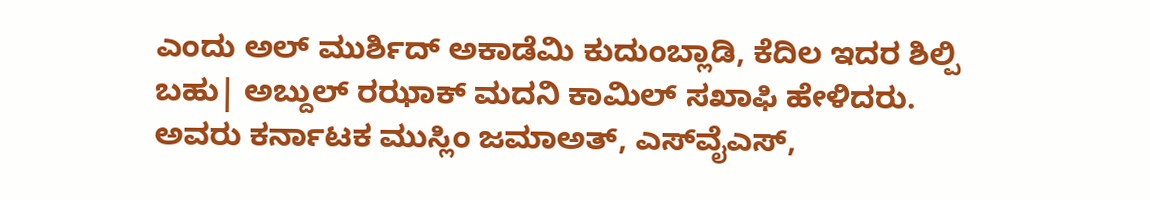ಎಂದು ಅಲ್ ಮುರ್ಶಿದ್ ಅಕಾಡೆಮಿ ಕುದುಂಬ್ಲಾಡಿ, ಕೆದಿಲ ಇದರ ಶಿಲ್ಪಿ ಬಹು| ಅಬ್ದುಲ್ ರಝಾಕ್ ಮದನಿ ಕಾಮಿಲ್ ಸಖಾಫಿ ಹೇಳಿದರು. ಅವರು ಕರ್ನಾಟಕ ಮುಸ್ಲಿಂ ಜಮಾ‌ಅತ್, ಎಸ್‌ವೈ‌ಎಸ್,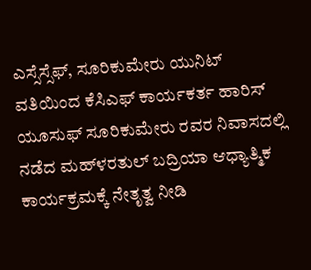ಎಸ್ಸೆಸ್ಸೆಫ್, ಸೂರಿಕುಮೇರು ಯುನಿಟ್ ವತಿಯಿಂದ ಕೆಸಿಎಫ್ ಕಾರ್ಯಕರ್ತ ಹಾರಿಸ್ ಯೂಸುಫ್ ಸೂರಿಕುಮೇರು ರವರ ನಿವಾಸದಲ್ಲಿ ನಡೆದ ಮಹ್‌‌ಳರತುಲ್ ಬದ್ರಿಯಾ ಆಧ್ಯಾತ್ಮಿಕ ಕಾರ್ಯಕ್ರಮಕ್ಕೆ ನೇತೃತ್ವ ನೀಡಿ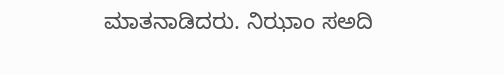ಮಾತನಾಡಿದರು. ನಿಝಾಂ ಸ‌ಅದಿ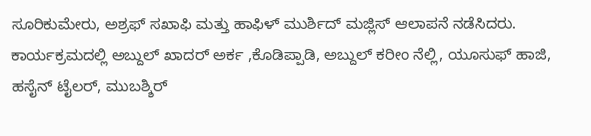ಸೂರಿಕುಮೇರು, ಅಶ್ರಫ್ ಸಖಾಫಿ ಮತ್ತು ಹಾಫಿಳ್ ಮುರ್ಶಿದ್ ಮಜ್ಲಿಸ್ ಆಲಾಪನೆ ನಡೆಸಿದರು. ಕಾರ್ಯಕ್ರಮದಲ್ಲಿ ಅಬ್ದುಲ್ ಖಾದರ್ ಅರ್ಕ ,ಕೊಡಿಪ್ಪಾಡಿ, ಅಬ್ದುಲ್ ಕರೀಂ ನೆಲ್ಲಿ, ಯೂಸುಫ್ ಹಾಜಿ, ಹಸೈನ್ ಟೈಲರ್, ಮುಬಶ್ಶಿರ್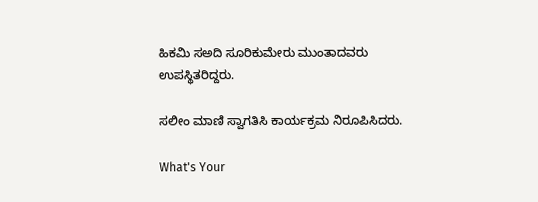ಹಿಕಮಿ ಸ‌ಅದಿ ಸೂರಿಕುಮೇರು ಮುಂತಾದವರು ಉಪಸ್ಥಿತರಿದ್ದರು.

ಸಲೀಂ ಮಾಣಿ ಸ್ವಾಗತಿಸಿ ಕಾರ್ಯಕ್ರಮ ನಿರೂಪಿಸಿದರು.

What's Your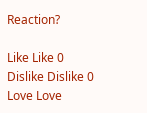Reaction?

Like Like 0
Dislike Dislike 0
Love Love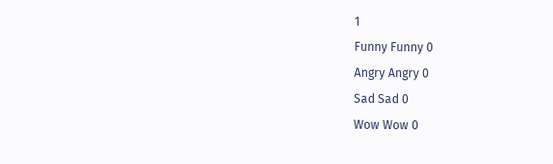1
Funny Funny 0
Angry Angry 0
Sad Sad 0
Wow Wow 0